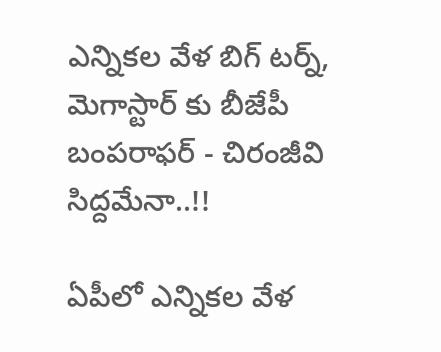ఎన్నికల వేళ బిగ్ టర్న్, మెగాస్టార్ కు బీజేపీ బంపరాఫర్ - చిరంజీవి సిద్దమేనా..!!

ఏపీలో ఎన్నికల వేళ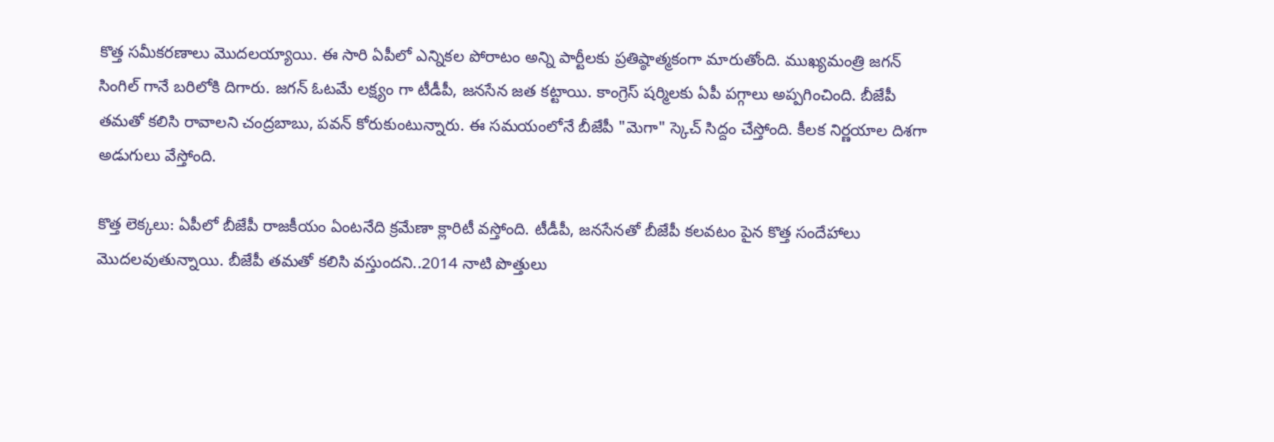కొత్త సమీకరణాలు మొదలయ్యాయి. ఈ సారి ఏపీలో ఎన్నికల పోరాటం అన్ని పార్టీలకు ప్రతిష్ఠాత్మకంగా మారుతోంది. ముఖ్యమంత్రి జగన్ సింగిల్ గానే బరిలోకి దిగారు. జగన్ ఓటమే లక్ష్యం గా టీడీపీ, జనసేన జత కట్టాయి. కాంగ్రెస్ షర్మిలకు ఏపీ పగ్గాలు అప్పగించింది. బీజేపీ తమతో కలిసి రావాలని చంద్రబాబు, పవన్ కోరుకుంటున్నారు. ఈ సమయంలోనే బీజేపీ "మెగా" స్కెచ్ సిద్దం చేస్తోంది. కీలక నిర్ణయాల దిశగా అడుగులు వేస్తోంది.

కొత్త లెక్కలు: ఏపీలో బీజేపీ రాజకీయం ఏంటనేది క్రమేణా క్లారిటీ వస్తోంది. టీడీపీ, జనసేనతో బీజేపీ కలవటం పైన కొత్త సందేహాలు మొదలవుతున్నాయి. బీజేపీ తమతో కలిసి వస్తుందని..2014 నాటి పొత్తులు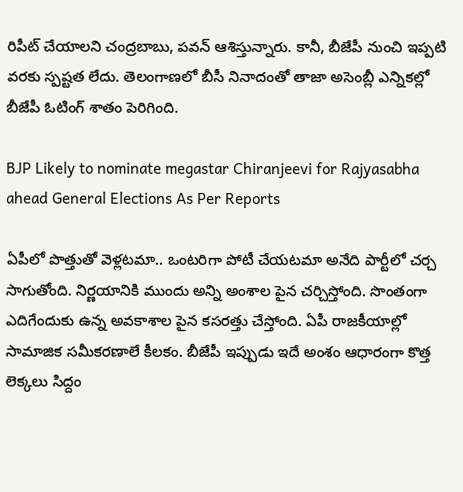రిపీట్ చేయాలని చంద్రబాబు, పవన్ ఆశిస్తున్నారు. కానీ, బీజేపీ నుంచి ఇప్పటి వరకు స్పష్టత లేదు. తెలంగాణలో బీసీ నినాదంతో తాజా అసెంబ్లీ ఎన్నికల్లో బీజేపీ ఓటింగ్ శాతం పెరిగింది.

BJP Likely to nominate megastar Chiranjeevi for Rajyasabha ahead General Elections As Per Reports

ఏపీలో పొత్తుతో వెళ్లటమా.. ఒంటరిగా పోటీ చేయటమా అనేది పార్టీలో చర్చ సాగుతోంది. నిర్ణయానికి ముందు అన్ని అంశాల పైన చర్చిస్తోంది. సొంతంగా ఎదిగేందుకు ఉన్న అవకాశాల పైన కసరత్తు చేస్తోంది. ఏపీ రాజకీయాల్లో సామాజిక సమీకరణాలే కీలకం. బీజేపీ ఇప్పుడు ఇదే అంశం ఆధారంగా కొత్త లెక్కలు సిద్దం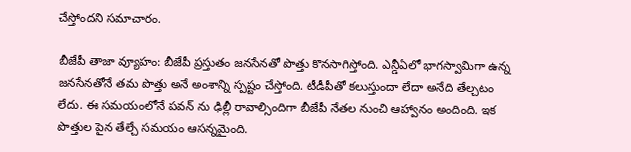చేస్తోందని సమాచారం.

బీజేపీ తాజా వ్యూహం: బీజేపీ ప్రస్తుతం జనసేనతో పొత్తు కొనసాగిస్తోంది. ఎన్డీఏలో భాగస్వామిగా ఉన్న జనసేనతోనే తమ పొత్తు అనే అంశాన్ని స్పష్టం చేస్తోంది. టీడీపీతో కలుస్తుందా లేదా అనేది తేల్చటం లేదు. ఈ సమయంలోనే పవన్ ను ఢిల్లీ రావాల్సిందిగా బీజేపీ నేతల నుంచి ఆహ్వానం అందింది. ఇక పొత్తుల పైన తేల్చే సమయం ఆసన్నమైంది.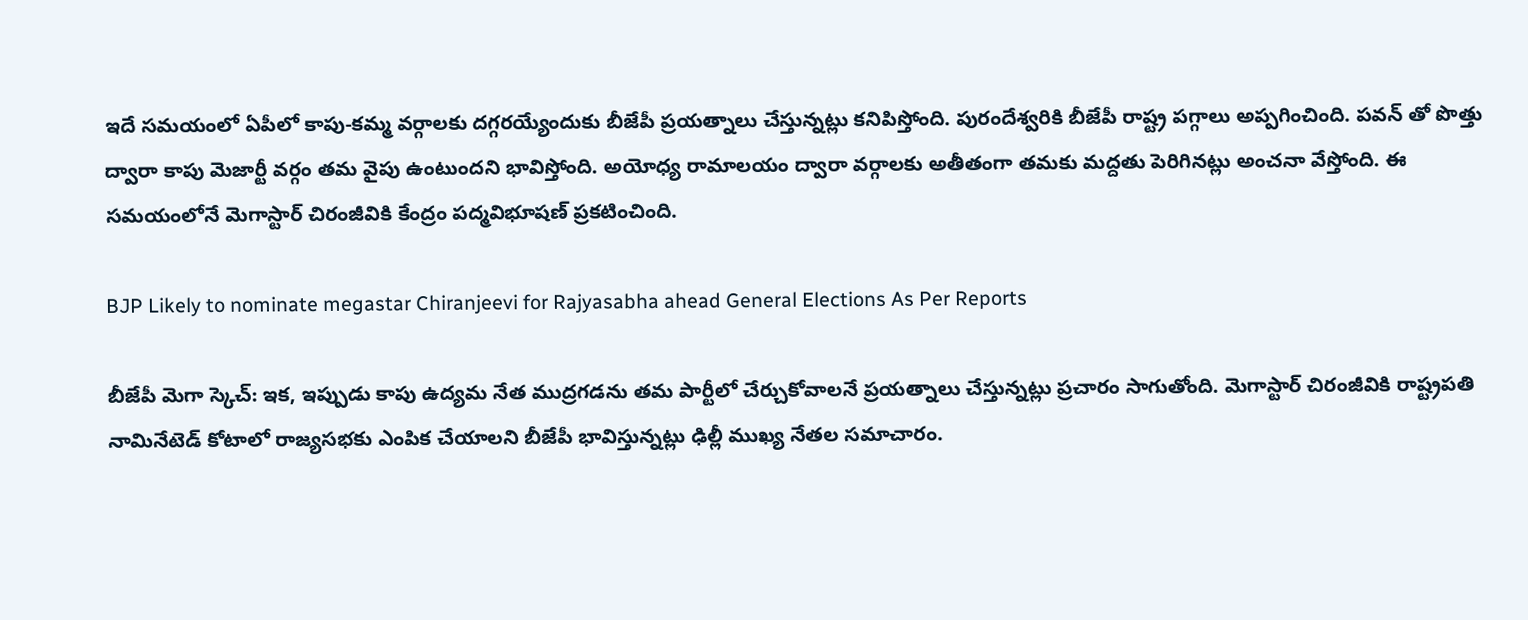ఇదే సమయంలో ఏపీలో కాపు-కమ్మ వర్గాలకు దగ్గరయ్యేందుకు బీజేపీ ప్రయత్నాలు చేస్తున్నట్లు కనిపిస్తోంది. పురందేశ్వరికి బీజేపీ రాష్ట్ర పగ్గాలు అప్పగించింది. పవన్ తో పొత్తు ద్వారా కాపు మెజార్టీ వర్గం తమ వైపు ఉంటుందని భావిస్తోంది. అయోధ్య రామాలయం ద్వారా వర్గాలకు అతీతంగా తమకు మద్దతు పెరిగినట్లు అంచనా వేస్తోంది. ఈ సమయంలోనే మెగాస్టార్ చిరంజీవికి కేంద్రం పద్మవిభూషణ్ ప్రకటించింది.

BJP Likely to nominate megastar Chiranjeevi for Rajyasabha ahead General Elections As Per Reports

బీజేపీ మెగా స్కెచ్: ఇక, ఇప్పుడు కాపు ఉద్యమ నేత ముద్రగడను తమ పార్టీలో చేర్చుకోవాలనే ప్రయత్నాలు చేస్తున్నట్లు ప్రచారం సాగుతోంది. మెగాస్టార్ చిరంజీవికి రాష్ట్రపతి నామినేటెడ్ కోటాలో రాజ్యసభకు ఎంపిక చేయాలని బీజేపీ భావిస్తున్నట్లు ఢిల్లీ ముఖ్య నేతల సమాచారం.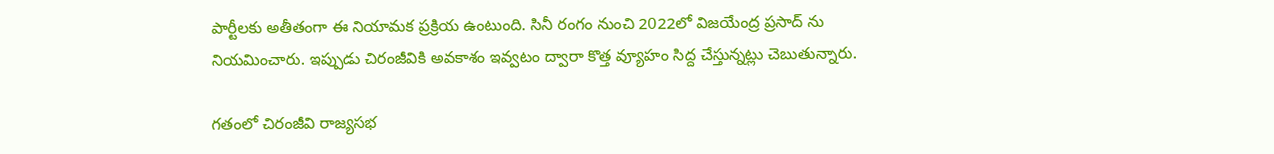పార్టీలకు అతీతంగా ఈ నియామక ప్రక్రియ ఉంటుంది. సినీ రంగం నుంచి 2022లో విజయేంద్ర ప్రసాద్ ను నియమించారు. ఇప్పుడు చిరంజీవికి అవకాశం ఇవ్వటం ద్వారా కొత్త వ్యూహం సిద్ద చేస్తున్నట్లు చెబుతున్నారు.

గతంలో చిరంజీవి రాజ్యసభ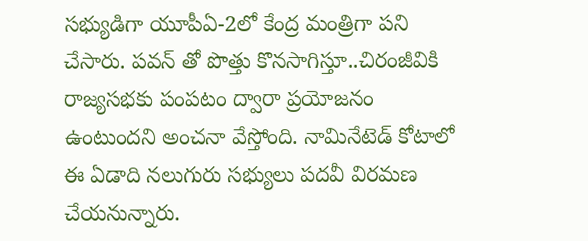సభ్యుడిగా యూపీఏ-2లో కేంద్ర మంత్రిగా పని చేసారు. పవన్ తో పొత్తు కొనసాగిస్తూ..చిరంజీవికి రాజ్యసభకు పంపటం ద్వారా ప్రయోజనం ఉంటుందని అంచనా వేస్తోంది. నామినేటెడ్ కోటాలో ఈ ఏడాది నలుగురు సభ్యులు పదవీ విరమణ చేయనున్నారు.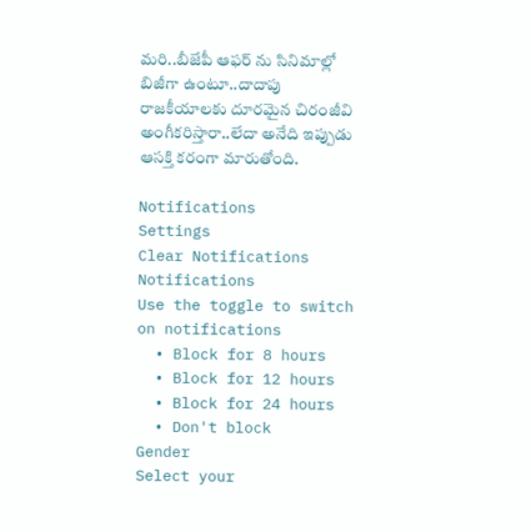మరి..బీజేపీ ఆఫర్ ను సినిమాల్లో బిజీగా ఉంటూ..దాదాపు రాజకీయాలకు దూరమైన చిరంజీవి అంగీకరిస్తారా..లేదా అనేది ఇప్పుడు ఆసక్తి కరంగా మారుతోంది.

Notifications
Settings
Clear Notifications
Notifications
Use the toggle to switch on notifications
  • Block for 8 hours
  • Block for 12 hours
  • Block for 24 hours
  • Don't block
Gender
Select your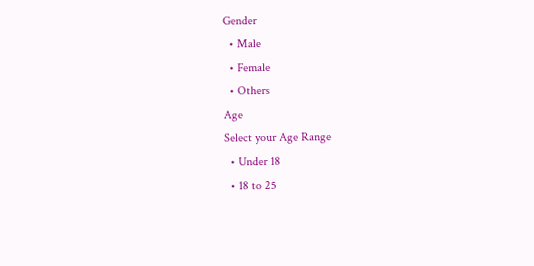Gender
  • Male
  • Female
  • Others
Age
Select your Age Range
  • Under 18
  • 18 to 25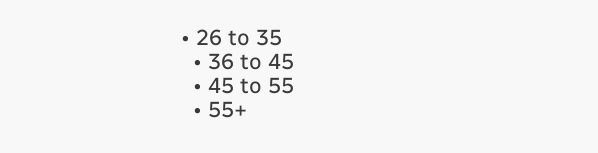• 26 to 35
  • 36 to 45
  • 45 to 55
  • 55+